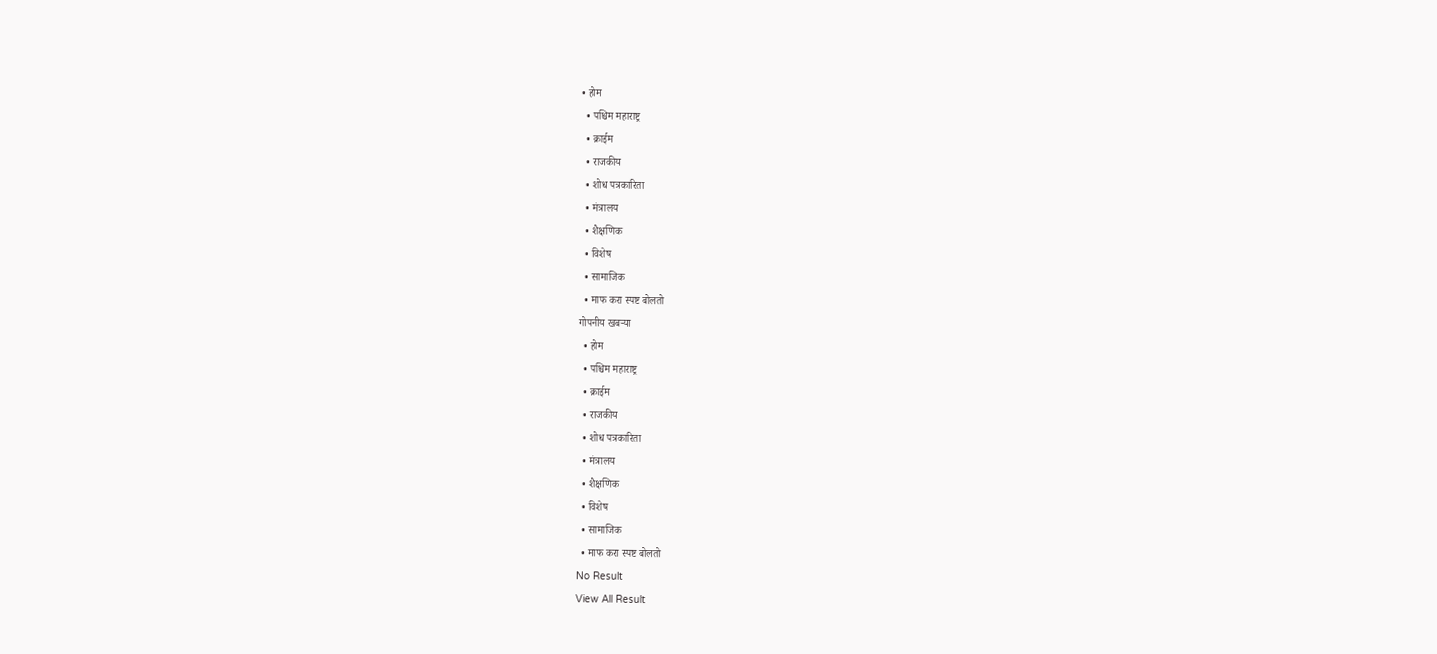• होम
  • पश्चिम महाराष्ट्र
  • क्राईम
  • राजकीय
  • शोध पत्रकारिता
  • मंत्रालय
  • शैक्षणिक
  • विशेष
  • सामाजिक
  • माफ करा स्पष्ट बोलतो
गोपनीय खबऱ्या
  • होम
  • पश्चिम महाराष्ट्र
  • क्राईम
  • राजकीय
  • शोध पत्रकारिता
  • मंत्रालय
  • शैक्षणिक
  • विशेष
  • सामाजिक
  • माफ करा स्पष्ट बोलतो
No Result
View All Result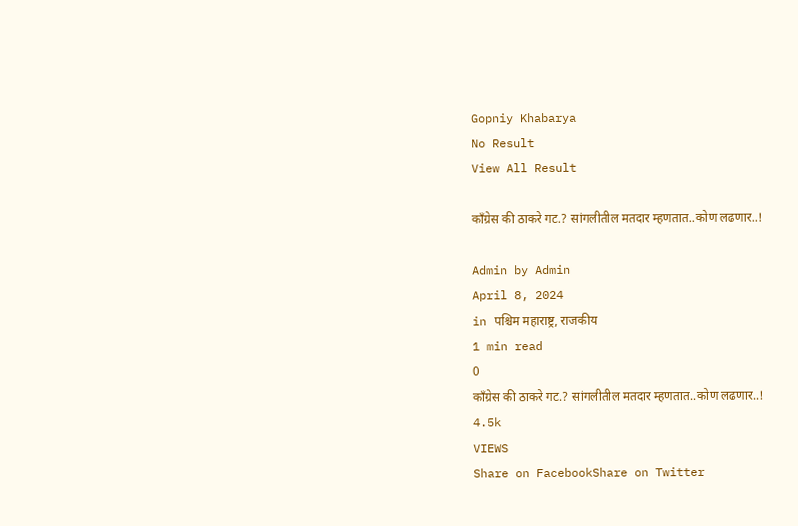Gopniy Khabarya
No Result
View All Result

काँग्रेस की ठाकरे गट.? सांगलीतील मतदार म्हणतात..कोण लढणार..!

Admin by Admin
April 8, 2024
in पश्चिम महाराष्ट्र, राजकीय
1 min read
0
काँग्रेस की ठाकरे गट.? सांगलीतील मतदार म्हणतात..कोण लढणार..!
4.5k
VIEWS
Share on FacebookShare on Twitter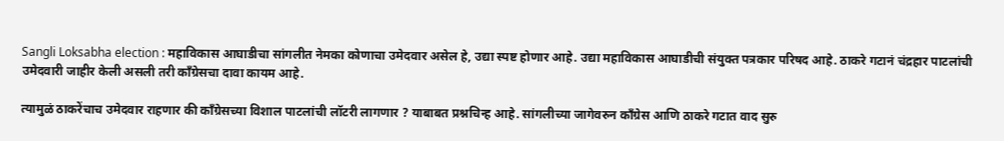Sangli Loksabha election : महाविकास आघाडीचा सांगलीत नेमका कोणाचा उमेदवार असेल हे, उद्या स्पष्ट होणार आहे. उद्या महाविकास आघाडीची संयुक्त पत्रकार परिषद आहे. ठाकरे गटानं चंद्रहार पाटलांची उमेदवारी जाहीर केली असली तरी काँग्रेसचा दावा कायम आहे.

त्यामुळं ठाकरेंचाच उमेदवार राहणार की काँग्रेसच्या विशाल पाटलांची लॉटरी लागणार ? याबाबत प्रश्नचिन्ह आहे. सांगलीच्या जागेवरुन काँग्रेस आणि ठाकरे गटात वाद सुरु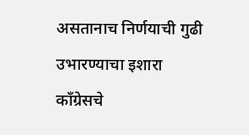असतानाच निर्णयाची गुढी उभारण्याचा इशारा काँग्रेसचे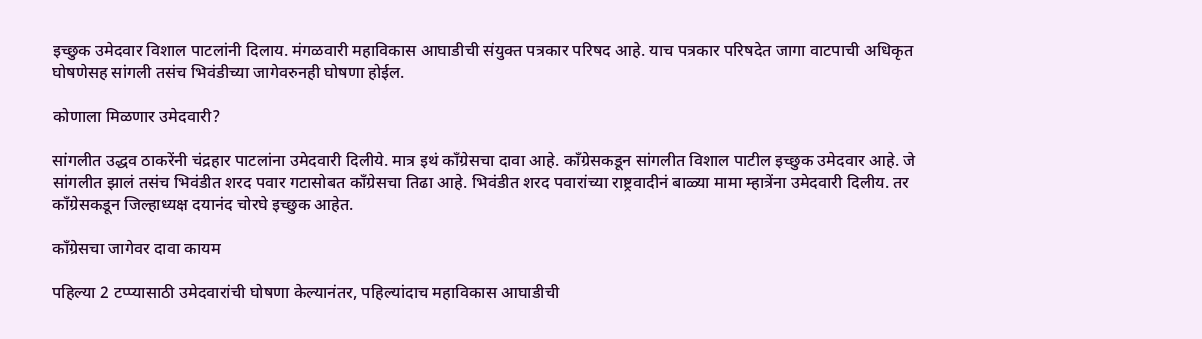इच्छुक उमेदवार विशाल पाटलांनी दिलाय. मंगळवारी महाविकास आघाडीची संयुक्त पत्रकार परिषद आहे. याच पत्रकार परिषदेत जागा वाटपाची अधिकृत घोषणेसह सांगली तसंच भिवंडीच्या जागेवरुनही घोषणा होईल.

कोणाला मिळणार उमेदवारी?

सांगलीत उद्धव ठाकरेंनी चंद्रहार पाटलांना उमेदवारी दिलीये. मात्र इथं काँग्रेसचा दावा आहे. काँग्रेसकडून सांगलीत विशाल पाटील इच्छुक उमेदवार आहे. जे सांगलीत झालं तसंच भिवंडीत शरद पवार गटासोबत काँग्रेसचा तिढा आहे. भिवंडीत शरद पवारांच्या राष्ट्रवादीनं बाळ्या मामा म्हात्रेंना उमेदवारी दिलीय. तर काँग्रेसकडून जिल्हाध्यक्ष दयानंद चोरघे इच्छुक आहेत.

काँग्रेसचा जागेवर दावा कायम

पहिल्या 2 टप्प्यासाठी उमेदवारांची घोषणा केल्यानंतर, पहिल्यांदाच महाविकास आघाडीची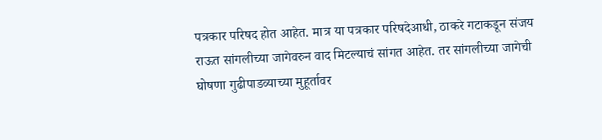पत्रकार परिषद होत आहेत. मात्र या पत्रकार परिषदेआधी, ठाकरे गटाकडून संजय राऊत सांगलीच्या जागेवरुन वाद मिटल्याचं सांगत आहेत. तर सांगलीच्या जागेची घोषणा गुढीपाडव्याच्या मुहूर्तावर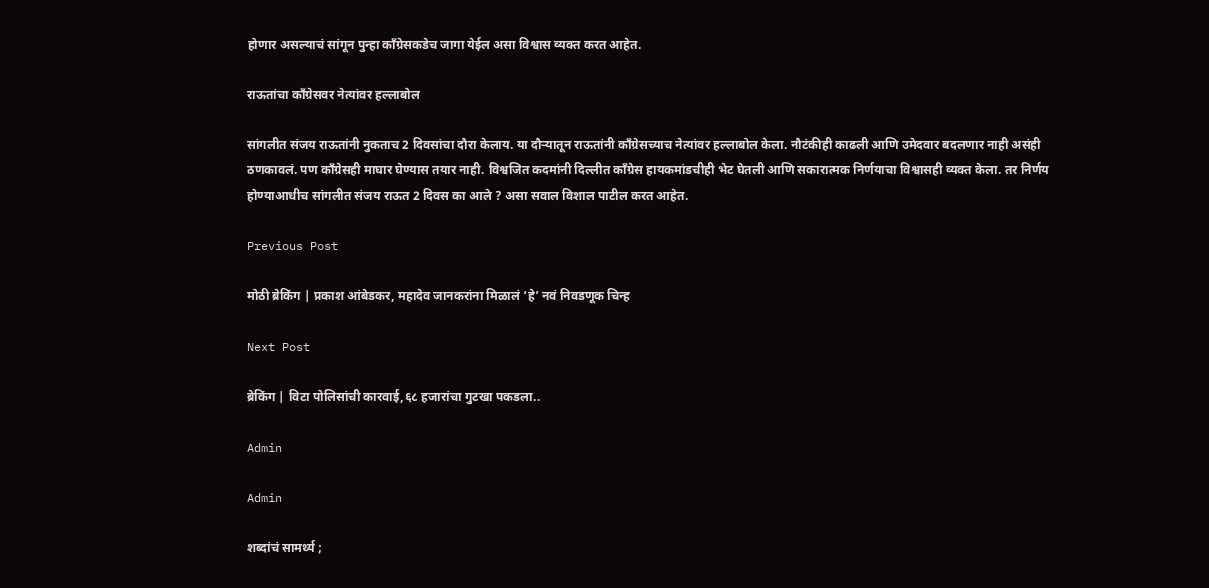होणार असल्याचं सांगून पुन्हा काँग्रेसकडेच जागा येईल असा विश्वास व्यक्त करत आहेत.

राऊतांचा काँग्रेसवर नेत्यांवर हल्लाबोल

सांगलीत संजय राऊतांनी नुकताच 2 दिवसांचा दौरा केलाय. या दौऱ्यातून राऊतांनी काँग्रेसच्याच नेत्यांवर हल्लाबोल केला. नौटंकीही काढली आणि उमेदवार बदलणार नाही असंही ठणकावलं. पण काँग्रेसही माघार घेण्यास तयार नाही. विश्वजित कदमांनी दिल्लीत काँग्रेस हायकमांडचीही भेट घेतली आणि सकारात्मक निर्णयाचा विश्वासही व्यक्त केला. तर निर्णय होण्याआधीच सांगलीत संजय राऊत 2 दिवस का आले ? असा सवाल विशाल पाटील करत आहेत.

Previous Post

मोठी ब्रेकिंग | प्रकाश आंबेडकर, महादेव जानकरांना मिळालं ‘हे’ नवं निवडणूक चिन्ह

Next Post

ब्रेकिंग | विटा पोलिसांची कारवाई,६८ हजारांचा गुटखा पकडला..

Admin

Admin

शब्दांचं सामर्थ्य ;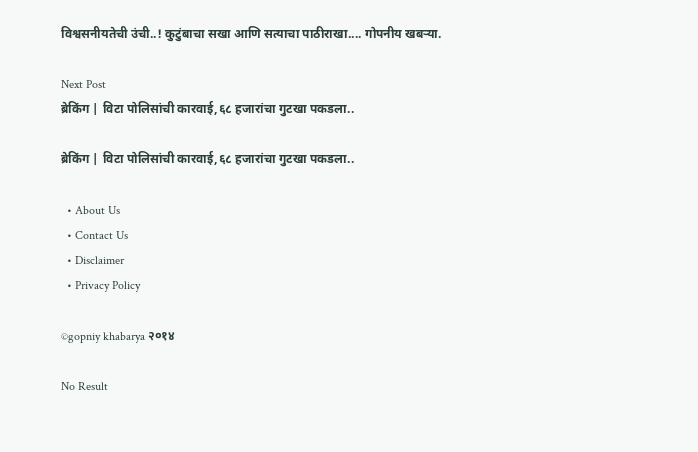विश्वसनीयतेची उंची..! कुटुंबाचा सखा आणि सत्याचा पाठीराखा.... गोपनीय खबऱ्या.

Next Post
ब्रेकिंग | विटा पोलिसांची कारवाई,६८ हजारांचा गुटखा पकडला..

ब्रेकिंग | विटा पोलिसांची कारवाई,६८ हजारांचा गुटखा पकडला..

  • About Us
  • Contact Us
  • Disclaimer
  • Privacy Policy

©gopniy khabarya २०१४

No Result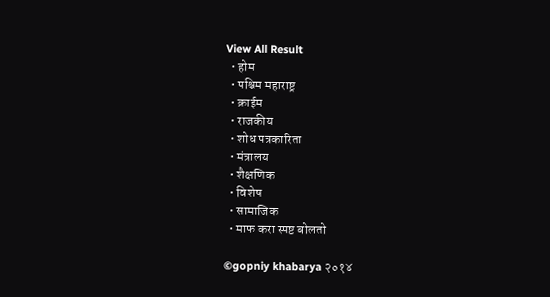View All Result
  • होम
  • पश्चिम महाराष्ट्र
  • क्राईम
  • राजकीय
  • शोध पत्रकारिता
  • मंत्रालय
  • शैक्षणिक
  • विशेष
  • सामाजिक
  • माफ करा स्पष्ट बोलतो

©gopniy khabarya २०१४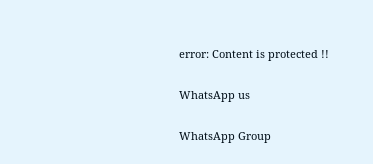error: Content is protected !!

WhatsApp us

WhatsApp Group